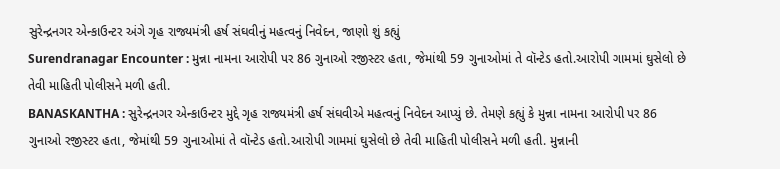સુરેન્દ્રનગર એન્કાઉન્ટર અંગે ગૃહ રાજ્યમંત્રી હર્ષ સંઘવીનું મહત્વનું નિવેદન, જાણો શું કહ્યું
Surendranagar Encounter : મુન્ના નામના આરોપી પર 86 ગુનાઓ રજીસ્ટર હતા, જેમાંથી 59 ગુનાઓમાં તે વૉન્ટેડ હતો.આરોપી ગામમાં ઘુસેલો છે તેવી માહિતી પોલીસને મળી હતી.
BANASKANTHA : સુરેન્દ્રનગર એન્કાઉન્ટર મુદ્દે ગૃહ રાજ્યમંત્રી હર્ષ સંઘવીએ મહત્વનું નિવેદન આપ્યું છે. તેમણે કહ્યું કે મુન્ના નામના આરોપી પર 86 ગુનાઓ રજીસ્ટર હતા, જેમાંથી 59 ગુનાઓમાં તે વૉન્ટેડ હતો.આરોપી ગામમાં ઘુસેલો છે તેવી માહિતી પોલીસને મળી હતી. મુન્નાની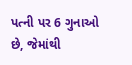પત્ની પર 6 ગુનાઓ છે, જેમાંથી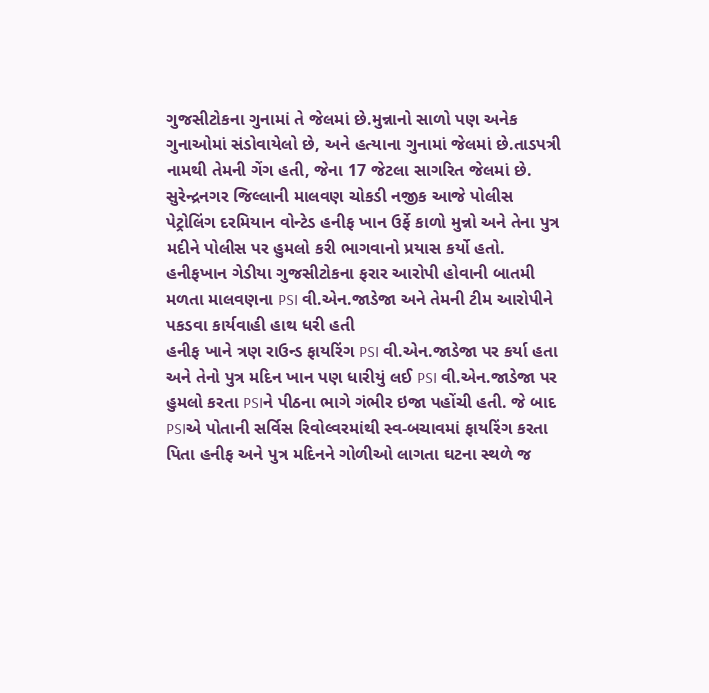ગુજસીટોકના ગુનામાં તે જેલમાં છે.મુન્નાનો સાળો પણ અનેક ગુનાઓમાં સંડોવાયેલો છે, અને હત્યાના ગુનામાં જેલમાં છે.તાડપત્રી નામથી તેમની ગેંગ હતી, જેના 17 જેટલા સાગરિત જેલમાં છે.
સુરેન્દ્રનગર જિલ્લાની માલવણ ચોકડી નજીક આજે પોલીસ પેટ્રોલિંગ દરમિયાન વોન્ટેડ હનીફ ખાન ઉર્ફે કાળો મુન્નો અને તેના પુત્ર મદીને પોલીસ પર હુમલો કરી ભાગવાનો પ્રયાસ કર્યો હતો. હનીફખાન ગેડીયા ગુજસીટોકના ફરાર આરોપી હોવાની બાતમી મળતા માલવણના PSI વી.એન.જાડેજા અને તેમની ટીમ આરોપીને પકડવા કાર્યવાહી હાથ ધરી હતી
હનીફ ખાને ત્રણ રાઉન્ડ ફાયરિંગ PSI વી.એન.જાડેજા પર કર્યા હતા અને તેનો પુત્ર મદિન ખાન પણ ધારીયું લઈ PSI વી.એન.જાડેજા પર હુમલો કરતા PSIને પીઠના ભાગે ગંભીર ઇજા પહોંચી હતી. જે બાદ PSIએ પોતાની સર્વિસ રિવોલ્વરમાંથી સ્વ-બચાવમાં ફાયરિંગ કરતા પિતા હનીફ અને પુત્ર મદિનને ગોળીઓ લાગતા ઘટના સ્થળે જ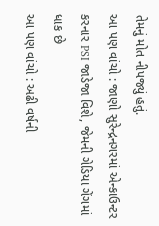તેમનું મોત નીપજ્યું હતું.
આ પણ વાંચો : જાણો સુરેન્દ્રનગરમાં એન્કાઉન્ટર કરનાર PSI જાડેજા વિશે, જેમની ગેડિયા ગેંગમાં ધાક છે
આ પણ વાંચો : અઢી વર્ષની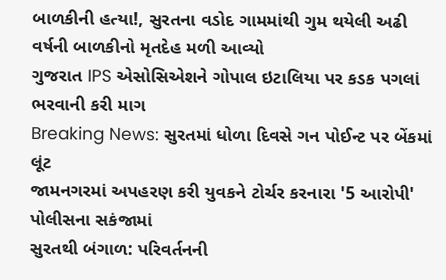બાળકીની હત્યા!, સુરતના વડોદ ગામમાંથી ગુમ થયેલી અઢી વર્ષની બાળકીનો મૃતદેહ મળી આવ્યો
ગુજરાત IPS એસોસિએશને ગોપાલ ઇટાલિયા પર કડક પગલાં ભરવાની કરી માગ
Breaking News: સુરતમાં ધોળા દિવસે ગન પોઈન્ટ પર બેંકમાં લૂંટ
જામનગરમાં અપહરણ કરી યુવકને ટોર્ચર કરનારા '5 આરોપી' પોલીસના સકંજામાં
સુરતથી બંગાળ: પરિવર્તનની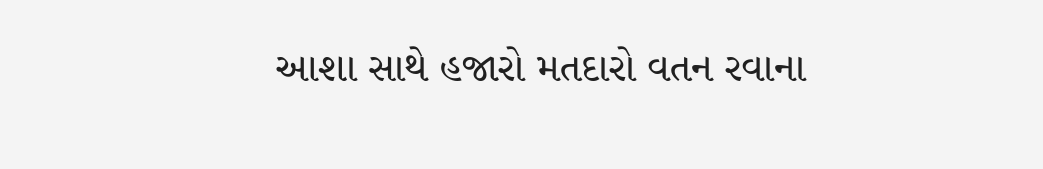આશા સાથે હજારો મતદારો વતન રવાના